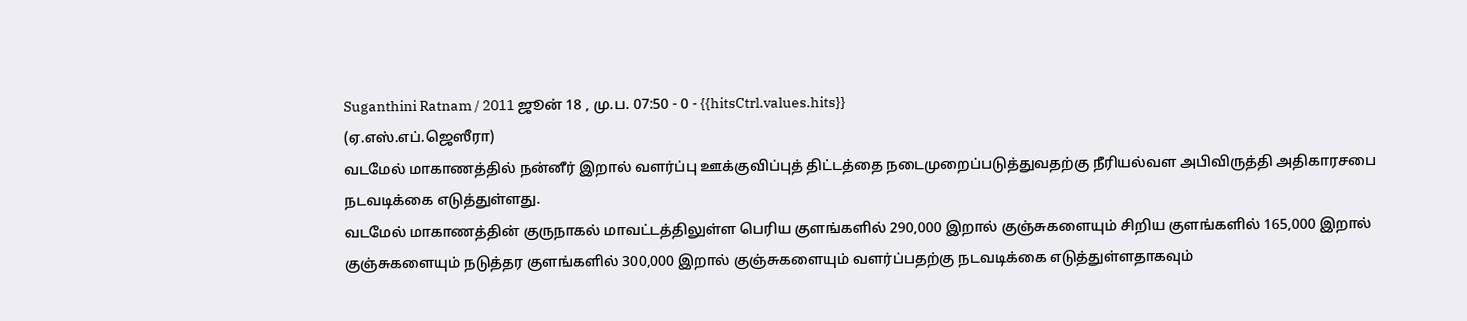Suganthini Ratnam / 2011 ஜூன் 18 , மு.ப. 07:50 - 0 - {{hitsCtrl.values.hits}}
(ஏ.எஸ்.எப்.ஜெஸீரா)
வடமேல் மாகாணத்தில் நன்னீர் இறால் வளர்ப்பு ஊக்குவிப்புத் திட்டத்தை நடைமுறைப்படுத்துவதற்கு நீரியல்வள அபிவிருத்தி அதிகாரசபை நடவடிக்கை எடுத்துள்ளது.
வடமேல் மாகாணத்தின் குருநாகல் மாவட்டத்திலுள்ள பெரிய குளங்களில் 290,000 இறால் குஞ்சுகளையும் சிறிய குளங்களில் 165,000 இறால் குஞ்சுகளையும் நடுத்தர குளங்களில் 300,000 இறால் குஞ்சுகளையும் வளர்ப்பதற்கு நடவடிக்கை எடுத்துள்ளதாகவும்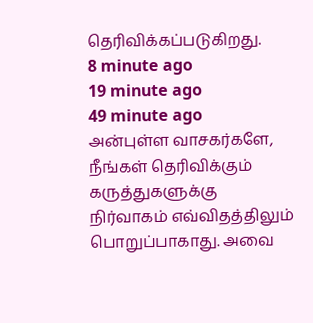தெரிவிக்கப்படுகிறது.
8 minute ago
19 minute ago
49 minute ago
அன்புள்ள வாசகர்களே,
நீங்கள் தெரிவிக்கும் கருத்துகளுக்கு நிர்வாகம் எவ்விதத்திலும் பொறுப்பாகாது. அவை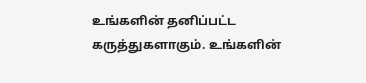உங்களின் தனிப்பட்ட கருத்துகளாகும். உங்களின்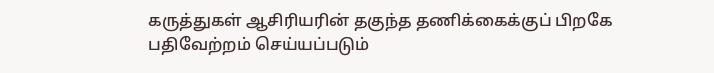கருத்துகள் ஆசிரியரின் தகுந்த தணிக்கைக்குப் பிறகே பதிவேற்றம் செய்யப்படும்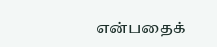என்பதைக்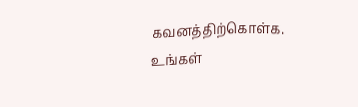கவனத்திற்கொள்க. உங்கள்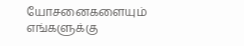யோசனைகளையும் எங்களுக்கு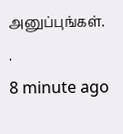அனுப்புங்கள். .
8 minute ago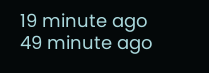19 minute ago
49 minute ago